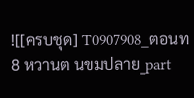![[ครบชุด] T0907908_ตอนท 8 หวานต นขมปลาย_part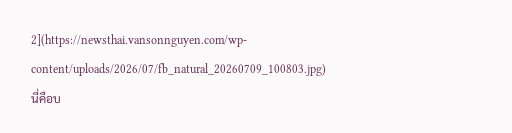2](https://newsthai.vansonnguyen.com/wp-content/uploads/2026/07/fb_natural_20260709_100803.jpg)
นี่คือบ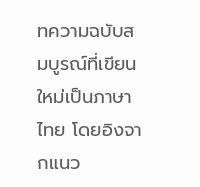ทความฉบับสมบูรณ์ที่เขียนใหม่เป็นภาษาไทย โดยอิงจากแนว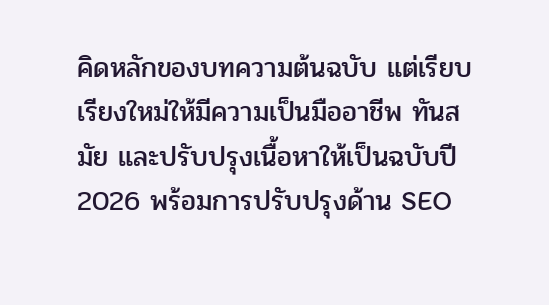คิดหลักของบทความต้นฉบับ แต่เรียบเรียงใหม่ให้มีความเป็นมืออาชีพ ทันสมัย และปรับปรุงเนื้อหาให้เป็นฉบับปี 2026 พร้อมการปรับปรุงด้าน SEO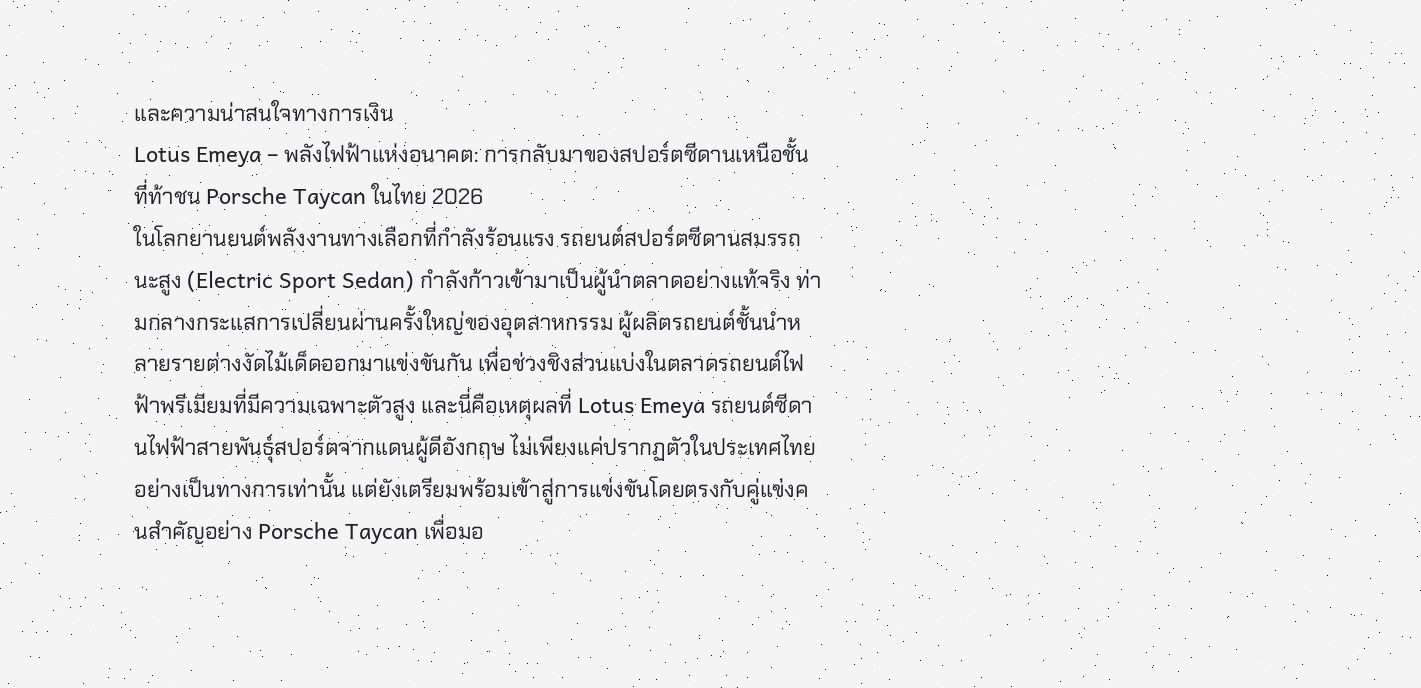และความน่าสนใจทางการเงิน
Lotus Emeya – พลังไฟฟ้าแห่งอนาคต: การกลับมาของสปอร์ตซีดานเหนือชั้นที่ท้าชน Porsche Taycan ในไทย 2026
ในโลกยานยนต์พลังงานทางเลือกที่กำลังร้อนแรง รถยนต์สปอร์ตซีดานสมรรถนะสูง (Electric Sport Sedan) กำลังก้าวเข้ามาเป็นผู้นำตลาดอย่างแท้จริง ท่ามกลางกระแสการเปลี่ยนผ่านครั้งใหญ่ของอุตสาหกรรม ผู้ผลิตรถยนต์ชั้นนำหลายรายต่างงัดไม้เด็ดออกมาแข่งขันกัน เพื่อช่วงชิงส่วนแบ่งในตลาดรถยนต์ไฟฟ้าพรีเมียมที่มีความเฉพาะตัวสูง และนี่คือเหตุผลที่ Lotus Emeya รถยนต์ซีดานไฟฟ้าสายพันธุ์สปอร์ตจากแดนผู้ดีอังกฤษ ไม่เพียงแค่ปรากฏตัวในประเทศไทยอย่างเป็นทางการเท่านั้น แต่ยังเตรียมพร้อมเข้าสู่การแข่งขันโดยตรงกับคู่แข่งคนสำคัญอย่าง Porsche Taycan เพื่อมอ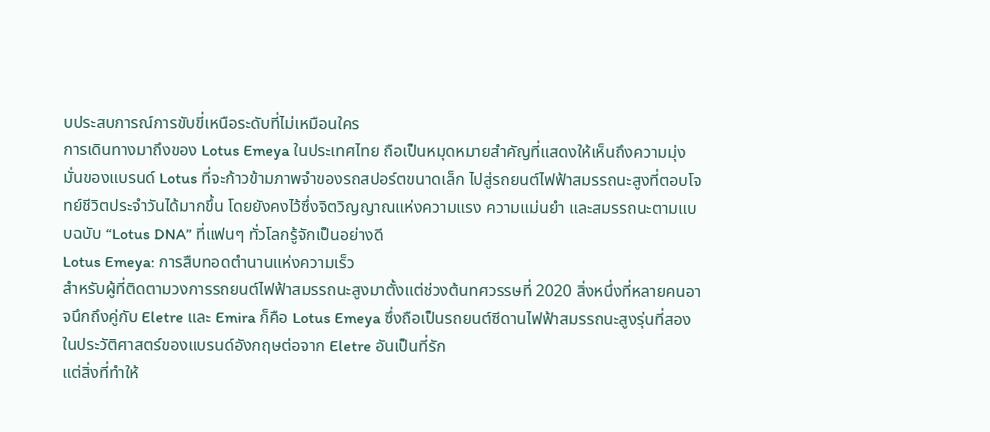บประสบการณ์การขับขี่เหนือระดับที่ไม่เหมือนใคร
การเดินทางมาถึงของ Lotus Emeya ในประเทศไทย ถือเป็นหมุดหมายสำคัญที่แสดงให้เห็นถึงความมุ่งมั่นของแบรนด์ Lotus ที่จะก้าวข้ามภาพจำของรถสปอร์ตขนาดเล็ก ไปสู่รถยนต์ไฟฟ้าสมรรถนะสูงที่ตอบโจทย์ชีวิตประจำวันได้มากขึ้น โดยยังคงไว้ซึ่งจิตวิญญาณแห่งความแรง ความแม่นยำ และสมรรถนะตามแบบฉบับ “Lotus DNA” ที่แฟนๆ ทั่วโลกรู้จักเป็นอย่างดี
Lotus Emeya: การสืบทอดตำนานแห่งความเร็ว
สำหรับผู้ที่ติดตามวงการรถยนต์ไฟฟ้าสมรรถนะสูงมาตั้งแต่ช่วงต้นทศวรรษที่ 2020 สิ่งหนึ่งที่หลายคนอาจนึกถึงคู่กับ Eletre และ Emira ก็คือ Lotus Emeya ซึ่งถือเป็นรถยนต์ซีดานไฟฟ้าสมรรถนะสูงรุ่นที่สองในประวัติศาสตร์ของแบรนด์อังกฤษต่อจาก Eletre อันเป็นที่รัก
แต่สิ่งที่ทำให้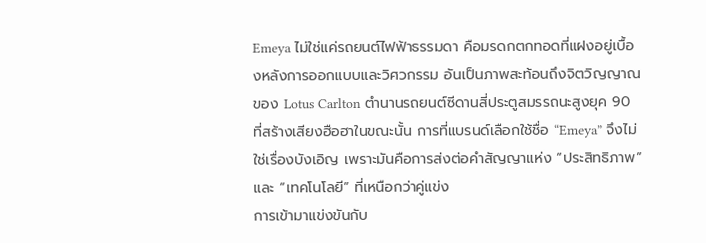Emeya ไม่ใช่แค่รถยนต์ไฟฟ้าธรรมดา คือมรดกตกทอดที่แฝงอยู่เบื้องหลังการออกแบบและวิศวกรรม อันเป็นภาพสะท้อนถึงจิตวิญญาณของ Lotus Carlton ตำนานรถยนต์ซีดานสี่ประตูสมรรถนะสูงยุค 90 ที่สร้างเสียงฮือฮาในขณะนั้น การที่แบรนด์เลือกใช้ชื่อ “Emeya” จึงไม่ใช่เรื่องบังเอิญ เพราะมันคือการส่งต่อคำสัญญาแห่ง “ประสิทธิภาพ” และ “เทคโนโลยี” ที่เหนือกว่าคู่แข่ง
การเข้ามาแข่งขันกับ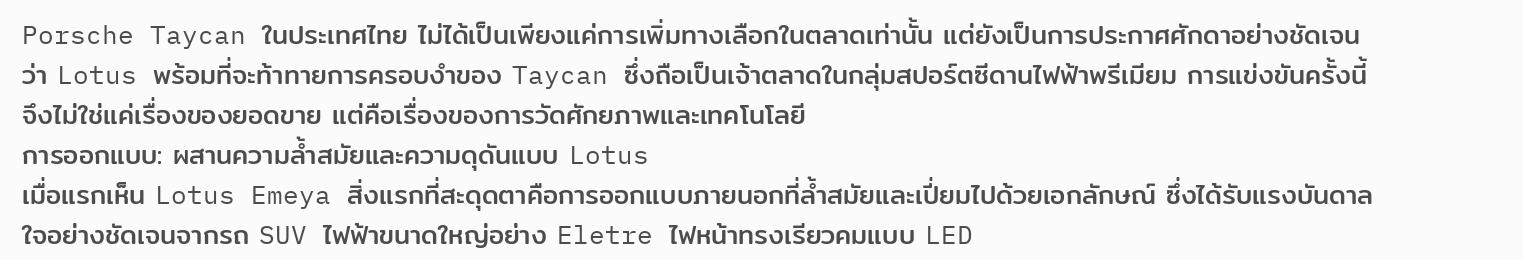Porsche Taycan ในประเทศไทย ไม่ได้เป็นเพียงแค่การเพิ่มทางเลือกในตลาดเท่านั้น แต่ยังเป็นการประกาศศักดาอย่างชัดเจนว่า Lotus พร้อมที่จะท้าทายการครอบงำของ Taycan ซึ่งถือเป็นเจ้าตลาดในกลุ่มสปอร์ตซีดานไฟฟ้าพรีเมียม การแข่งขันครั้งนี้จึงไม่ใช่แค่เรื่องของยอดขาย แต่คือเรื่องของการวัดศักยภาพและเทคโนโลยี
การออกแบบ: ผสานความล้ำสมัยและความดุดันแบบ Lotus
เมื่อแรกเห็น Lotus Emeya สิ่งแรกที่สะดุดตาคือการออกแบบภายนอกที่ล้ำสมัยและเปี่ยมไปด้วยเอกลักษณ์ ซึ่งได้รับแรงบันดาลใจอย่างชัดเจนจากรถ SUV ไฟฟ้าขนาดใหญ่อย่าง Eletre ไฟหน้าทรงเรียวคมแบบ LED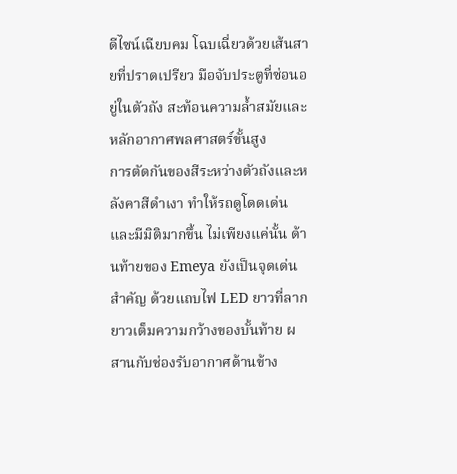ดีไซน์เฉียบคม โฉบเฉี่ยวด้วยเส้นสายที่ปราดเปรียว มือจับประตูที่ซ่อนอยู่ในตัวถัง สะท้อนความล้ำสมัยและหลักอากาศพลศาสตร์ขั้นสูง
การตัดกันของสีระหว่างตัวถังและหลังคาสีดำเงา ทำให้รถดูโดดเด่นและมีมิติมากขึ้น ไม่เพียงแค่นั้น ด้านท้ายของ Emeya ยังเป็นจุดเด่นสำคัญ ด้วยแถบไฟ LED ยาวที่ลากยาวเต็มความกว้างของบั้นท้าย ผสานกับช่องรับอากาศด้านข้าง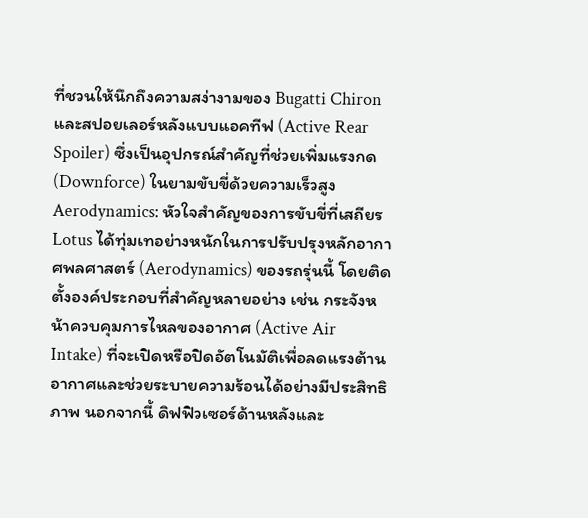ที่ชวนให้นึกถึงความสง่างามของ Bugatti Chiron และสปอยเลอร์หลังแบบแอคทีฟ (Active Rear Spoiler) ซึ่งเป็นอุปกรณ์สำคัญที่ช่วยเพิ่มแรงกด (Downforce) ในยามขับขี่ด้วยความเร็วสูง
Aerodynamics: หัวใจสำคัญของการขับขี่ที่เสถียร
Lotus ได้ทุ่มเทอย่างหนักในการปรับปรุงหลักอากาศพลศาสตร์ (Aerodynamics) ของรถรุ่นนี้ โดยติดตั้งองค์ประกอบที่สำคัญหลายอย่าง เช่น กระจังหน้าควบคุมการไหลของอากาศ (Active Air Intake) ที่จะเปิดหรือปิดอัตโนมัติเพื่อลดแรงต้านอากาศและช่วยระบายความร้อนได้อย่างมีประสิทธิภาพ นอกจากนี้ ดิฟฟิวเซอร์ด้านหลังและ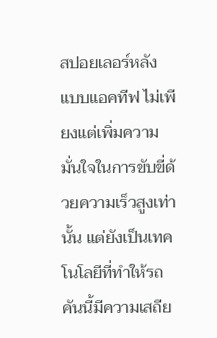สปอยเลอร์หลังแบบแอคทีฟ ไม่เพียงแต่เพิ่มความมั่นใจในการขับขี่ด้วยความเร็วสูงเท่านั้น แต่ยังเป็นเทคโนโลยีที่ทำให้รถคันนี้มีความเสถีย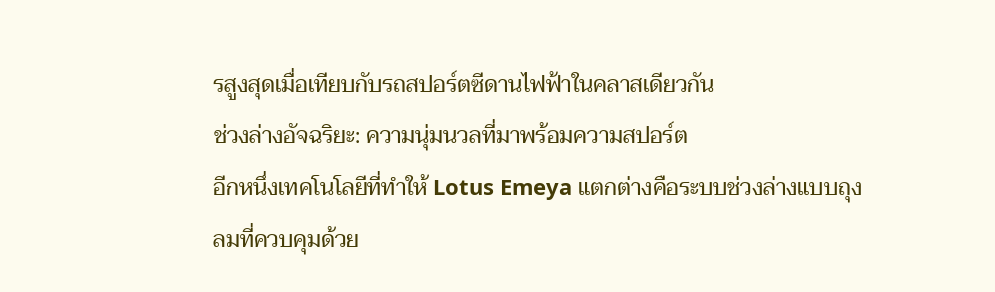รสูงสุดเมื่อเทียบกับรถสปอร์ตซีดานไฟฟ้าในคลาสเดียวกัน
ช่วงล่างอัจฉริยะ: ความนุ่มนวลที่มาพร้อมความสปอร์ต
อีกหนึ่งเทคโนโลยีที่ทำให้ Lotus Emeya แตกต่างคือระบบช่วงล่างแบบถุงลมที่ควบคุมด้วย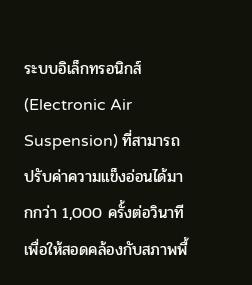ระบบอิเล็กทรอนิกส์ (Electronic Air Suspension) ที่สามารถปรับค่าความแข็งอ่อนได้มากกว่า 1,000 ครั้งต่อวินาที เพื่อให้สอดคล้องกับสภาพพื้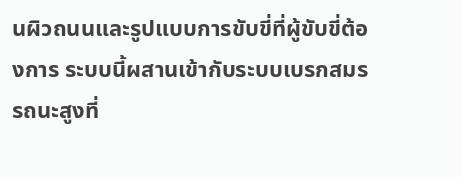นผิวถนนและรูปแบบการขับขี่ที่ผู้ขับขี่ต้องการ ระบบนี้ผสานเข้ากับระบบเบรกสมรรถนะสูงที่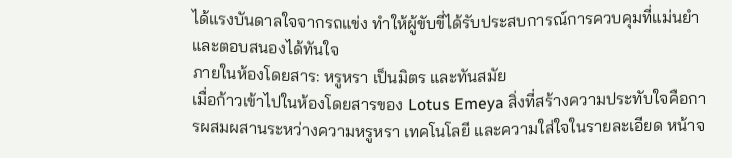ได้แรงบันดาลใจจากรถแข่ง ทำให้ผู้ขับขี่ได้รับประสบการณ์การควบคุมที่แม่นยำและตอบสนองได้ทันใจ
ภายในห้องโดยสาร: หรูหรา เป็นมิตร และทันสมัย
เมื่อก้าวเข้าไปในห้องโดยสารของ Lotus Emeya สิ่งที่สร้างความประทับใจคือการผสมผสานระหว่างความหรูหรา เทคโนโลยี และความใส่ใจในรายละเอียด หน้าจ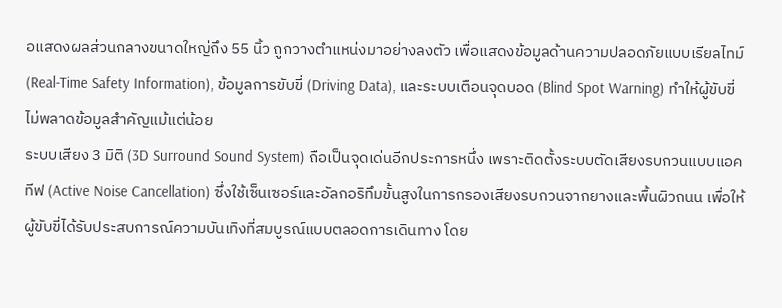อแสดงผลส่วนกลางขนาดใหญ่ถึง 55 นิ้ว ถูกวางตำแหน่งมาอย่างลงตัว เพื่อแสดงข้อมูลด้านความปลอดภัยแบบเรียลไทม์ (Real-Time Safety Information), ข้อมูลการขับขี่ (Driving Data), และระบบเตือนจุดบอด (Blind Spot Warning) ทำให้ผู้ขับขี่ไม่พลาดข้อมูลสำคัญแม้แต่น้อย
ระบบเสียง 3 มิติ (3D Surround Sound System) ถือเป็นจุดเด่นอีกประการหนึ่ง เพราะติดตั้งระบบตัดเสียงรบกวนแบบแอคทีฟ (Active Noise Cancellation) ซึ่งใช้เซ็นเซอร์และอัลกอริทึมขั้นสูงในการกรองเสียงรบกวนจากยางและพื้นผิวถนน เพื่อให้ผู้ขับขี่ได้รับประสบการณ์ความบันเทิงที่สมบูรณ์แบบตลอดการเดินทาง โดย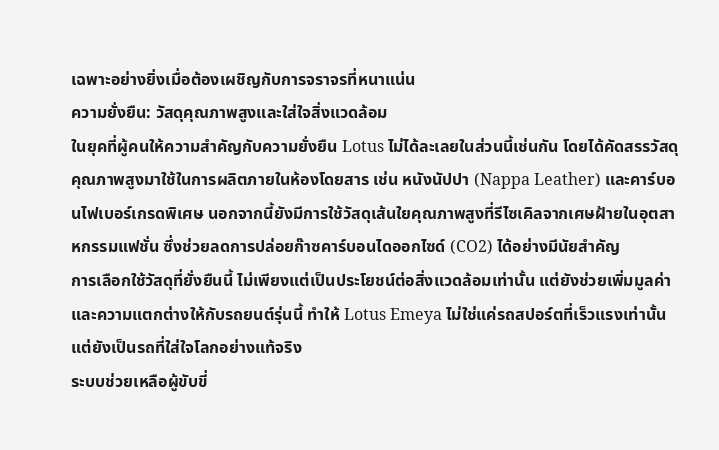เฉพาะอย่างยิ่งเมื่อต้องเผชิญกับการจราจรที่หนาแน่น
ความยั่งยืน: วัสดุคุณภาพสูงและใส่ใจสิ่งแวดล้อม
ในยุคที่ผู้คนให้ความสำคัญกับความยั่งยืน Lotus ไม่ได้ละเลยในส่วนนี้เช่นกัน โดยได้คัดสรรวัสดุคุณภาพสูงมาใช้ในการผลิตภายในห้องโดยสาร เช่น หนังนัปปา (Nappa Leather) และคาร์บอนไฟเบอร์เกรดพิเศษ นอกจากนี้ยังมีการใช้วัสดุเส้นใยคุณภาพสูงที่รีไซเคิลจากเศษฝ้ายในอุตสาหกรรมแฟชั่น ซึ่งช่วยลดการปล่อยก๊าซคาร์บอนไดออกไซด์ (CO2) ได้อย่างมีนัยสำคัญ
การเลือกใช้วัสดุที่ยั่งยืนนี้ ไม่เพียงแต่เป็นประโยชน์ต่อสิ่งแวดล้อมเท่านั้น แต่ยังช่วยเพิ่มมูลค่าและความแตกต่างให้กับรถยนต์รุ่นนี้ ทำให้ Lotus Emeya ไม่ใช่แค่รถสปอร์ตที่เร็วแรงเท่านั้น แต่ยังเป็นรถที่ใส่ใจโลกอย่างแท้จริง
ระบบช่วยเหลือผู้ขับขี่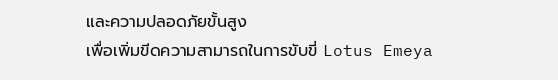และความปลอดภัยขั้นสูง
เพื่อเพิ่มขีดความสามารถในการขับขี่ Lotus Emeya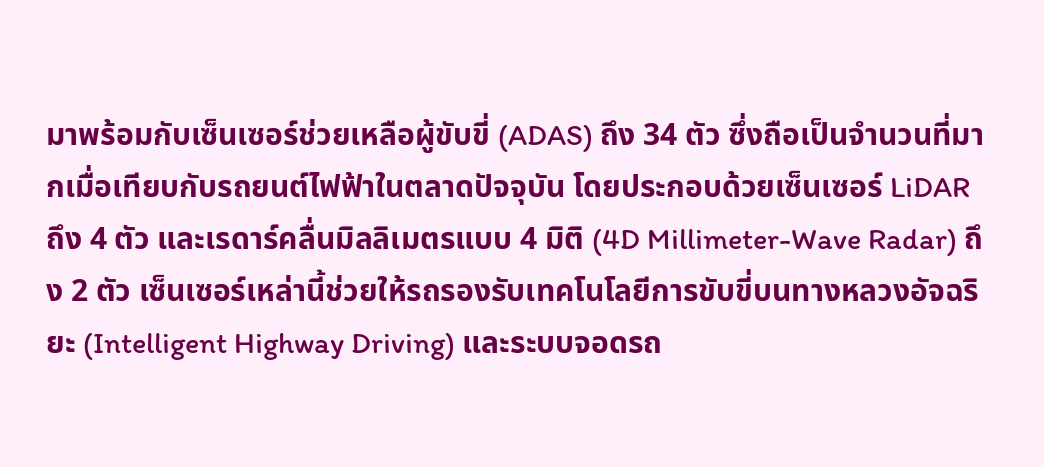มาพร้อมกับเซ็นเซอร์ช่วยเหลือผู้ขับขี่ (ADAS) ถึง 34 ตัว ซึ่งถือเป็นจำนวนที่มากเมื่อเทียบกับรถยนต์ไฟฟ้าในตลาดปัจจุบัน โดยประกอบด้วยเซ็นเซอร์ LiDAR ถึง 4 ตัว และเรดาร์คลื่นมิลลิเมตรแบบ 4 มิติ (4D Millimeter-Wave Radar) ถึง 2 ตัว เซ็นเซอร์เหล่านี้ช่วยให้รถรองรับเทคโนโลยีการขับขี่บนทางหลวงอัจฉริยะ (Intelligent Highway Driving) และระบบจอดรถ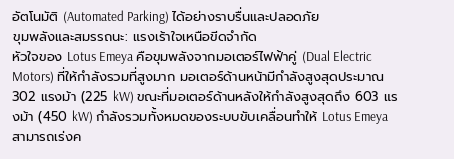อัตโนมัติ (Automated Parking) ได้อย่างราบรื่นและปลอดภัย
ขุมพลังและสมรรถนะ: แรงเร้าใจเหนือขีดจำกัด
หัวใจของ Lotus Emeya คือขุมพลังจากมอเตอร์ไฟฟ้าคู่ (Dual Electric Motors) ที่ให้กำลังรวมที่สูงมาก มอเตอร์ด้านหน้ามีกำลังสูงสุดประมาณ 302 แรงม้า (225 kW) ขณะที่มอเตอร์ด้านหลังให้กำลังสูงสุดถึง 603 แรงม้า (450 kW) กำลังรวมทั้งหมดของระบบขับเคลื่อนทำให้ Lotus Emeya สามารถเร่งค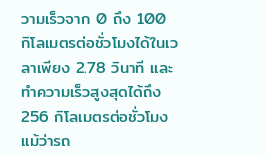วามเร็วจาก 0 ถึง 100 กิโลเมตรต่อชั่วโมงได้ในเวลาเพียง 2.78 วินาที และทำความเร็วสูงสุดได้ถึง 256 กิโลเมตรต่อชั่วโมง
แม้ว่ารถ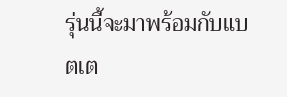รุ่นนี้จะมาพร้อมกับแบตเต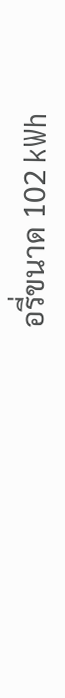อรี่ขนาด 102 kWh